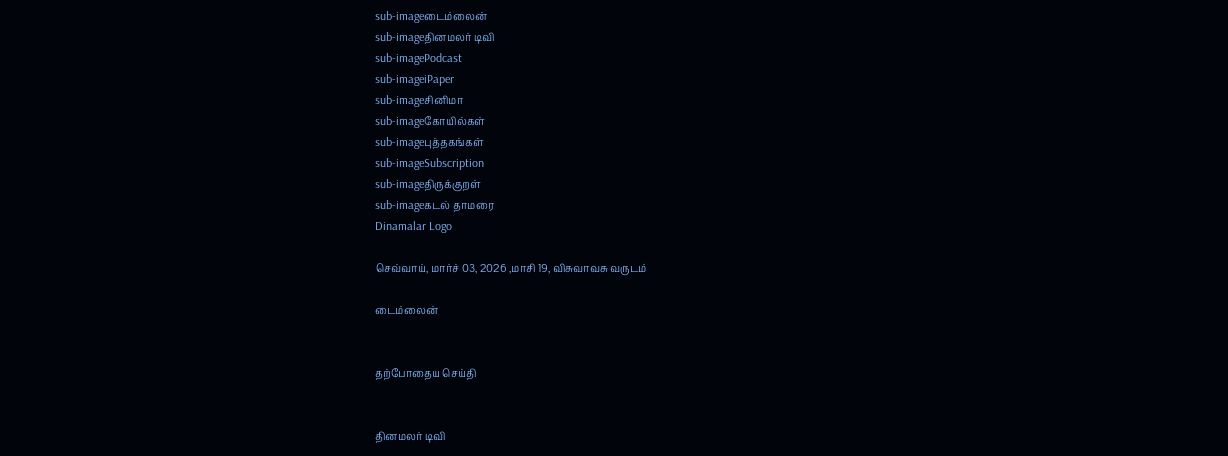sub-imageடைம்லைன்
sub-imageதினமலர் டிவி
sub-imagePodcast
sub-imageiPaper
sub-imageசினிமா
sub-imageகோயில்கள்
sub-imageபுத்தகங்கள்
sub-imageSubscription
sub-imageதிருக்குறள்
sub-imageகடல் தாமரை
Dinamalar Logo

செவ்வாய், மார்ச் 03, 2026 ,மாசி 19, விசுவாவசு வருடம்

டைம்லைன்


தற்போதைய செய்தி


தினமலர் டிவி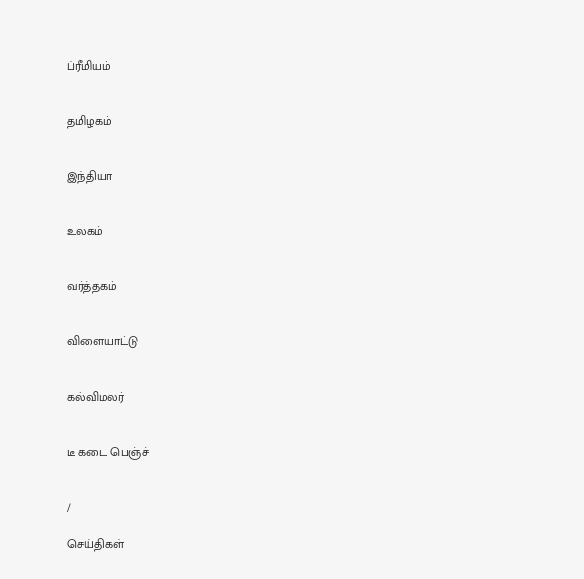ப்ரீமியம்


தமிழகம்


இந்தியா


உலகம்


வர்த்தகம்


விளையாட்டு


கல்விமலர்


டீ கடை பெஞ்ச்


/

செய்திகள்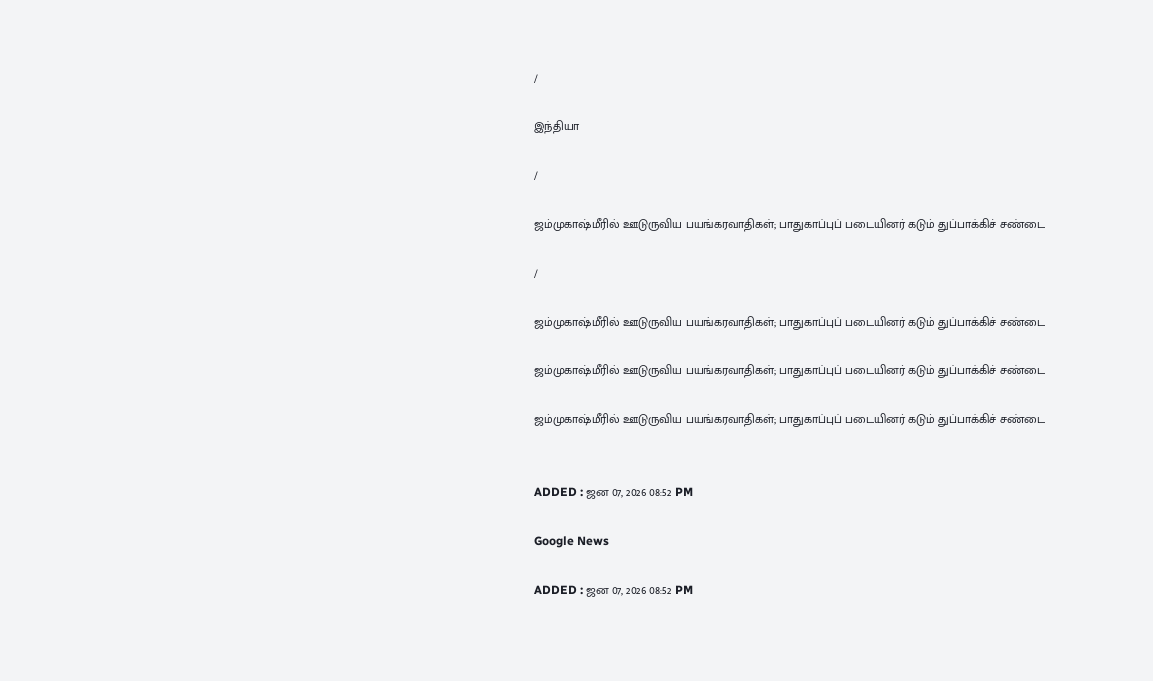/

இந்தியா

/

ஜம்முகாஷ்மீரில் ஊடுருவிய பயங்கரவாதிகள்; பாதுகாப்புப் படையினர் கடும் துப்பாக்கிச் சண்டை

/

ஜம்முகாஷ்மீரில் ஊடுருவிய பயங்கரவாதிகள்; பாதுகாப்புப் படையினர் கடும் துப்பாக்கிச் சண்டை

ஜம்முகாஷ்மீரில் ஊடுருவிய பயங்கரவாதிகள்; பாதுகாப்புப் படையினர் கடும் துப்பாக்கிச் சண்டை

ஜம்முகாஷ்மீரில் ஊடுருவிய பயங்கரவாதிகள்; பாதுகாப்புப் படையினர் கடும் துப்பாக்கிச் சண்டை


ADDED : ஜன 07, 2026 08:52 PM

Google News

ADDED : ஜன 07, 2026 08:52 PM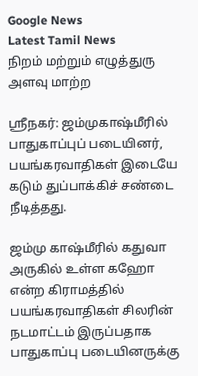Google News
Latest Tamil News
நிறம் மற்றும் எழுத்துரு அளவு மாற்ற

ஸ்ரீநகர்: ஜம்முகாஷ்மீரில் பாதுகாப்புப் படையினர், பயங்கரவாதிகள் இடையே கடும் துப்பாக்கிச் சண்டை நீடித்தது.

ஜம்மு காஷ்மீரில் கதுவா அருகில் உள்ள கஹோ என்ற கிராமத்தில் பயங்கரவாதிகள் சிலரின் நடமாட்டம் இருப்பதாக பாதுகாப்பு படையினருக்கு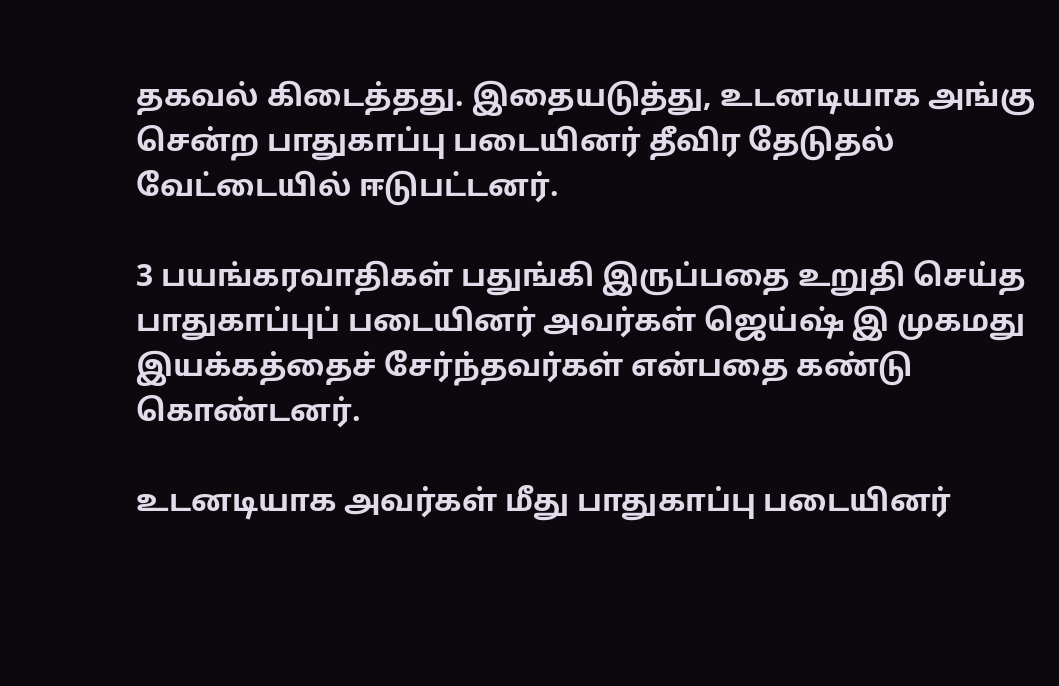தகவல் கிடைத்தது. இதையடுத்து, உடனடியாக அங்கு சென்ற பாதுகாப்பு படையினர் தீவிர தேடுதல் வேட்டையில் ஈடுபட்டனர்.

3 பயங்கரவாதிகள் பதுங்கி இருப்பதை உறுதி செய்த பாதுகாப்புப் படையினர் அவர்கள் ஜெய்ஷ் இ முகமது இயக்கத்தைச் சேர்ந்தவர்கள் என்பதை கண்டு கொண்டனர்.

உடனடியாக அவர்கள் மீது பாதுகாப்பு படையினர்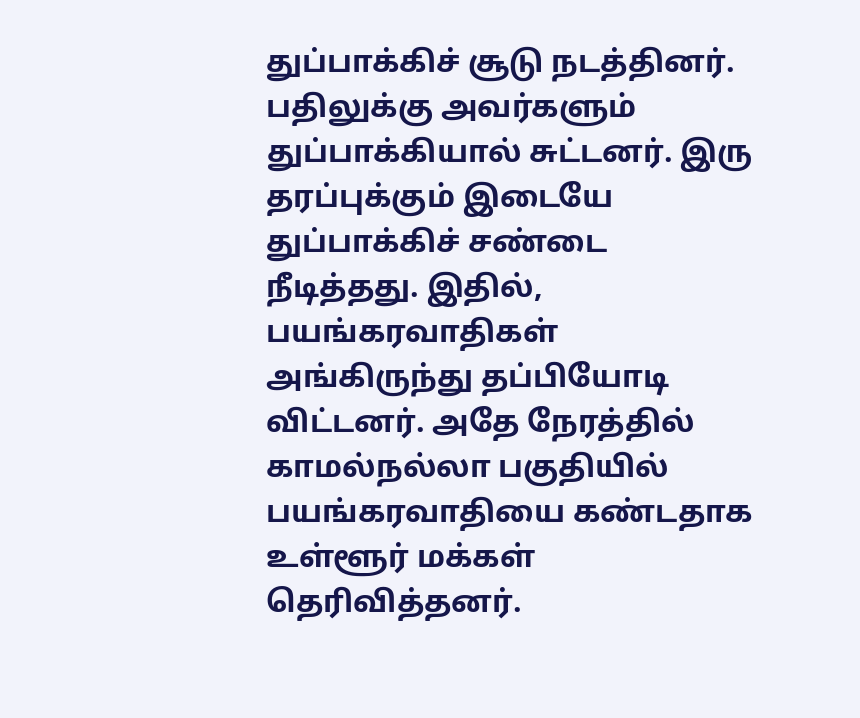துப்பாக்கிச் சூடு நடத்தினர். பதிலுக்கு அவர்களும் துப்பாக்கியால் சுட்டனர். இரு தரப்புக்கும் இடையே துப்பாக்கிச் சண்டை நீடித்தது. இதில், பயங்கரவாதிகள் அங்கிருந்து தப்பியோடி விட்டனர். அதே நேரத்தில் காமல்நல்லா பகுதியில் பயங்கரவாதியை கண்டதாக உள்ளூர் மக்கள் தெரிவித்தனர்.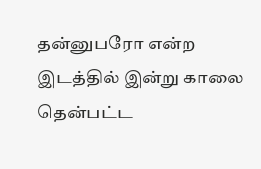தன்னுபரோ என்ற இடத்தில் இன்று காலை தென்பட்ட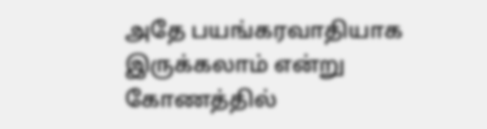அதே பயங்கரவாதியாக இருக்கலாம் என்று கோணத்தில்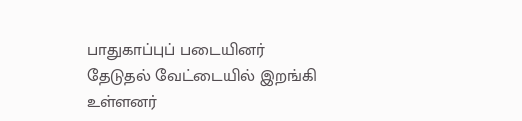பாதுகாப்புப் படையினர் தேடுதல் வேட்டையில் இறங்கி உள்ளனர்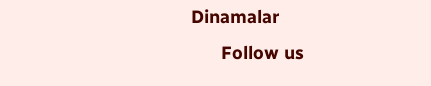Dinamalar
      Follow us